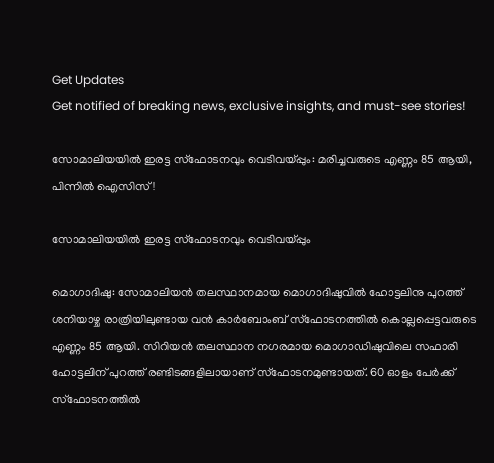Get Updates
Get notified of breaking news, exclusive insights, and must-see stories!

സോമാലിയയില്‍ ഇരട്ട സ്‌ഫോടനവും വെടിവയ്പ്പും: മരിച്ചവരുടെ എണ്ണം 85 ആയി, പിന്നില്‍ ഐസിസ്!

സോമാലിയയില്‍ ഇരട്ട സ്‌ഫോടനവും വെടിവയ്പ്പും

മൊഗാദിഷു: സോമാലിയന്‍ തലസ്ഥാനമായ മൊഗാദിഷുവില്‍ ഹോട്ടലിനു പുറത്ത് ശനിയാഴ്ച രാത്രിയിലുണ്ടായ വന്‍ കാര്‍ബോംബ് സ്ഫോടനത്തില്‍ കൊല്ലപ്പെട്ടവരുടെ എണ്ണം 85 ആയി. സിറിയന്‍ തലസ്ഥാന നഗരമായ മൊഗാഡിഷുവിലെ സഫാരി ഹോട്ടലിന് പുറത്ത് രണ്ടിടങ്ങളിലായാണ് സ്ഫോടനമുണ്ടായത്. 60 ഓളം പേര്‍ക്ക് സ്ഫോടനത്തില്‍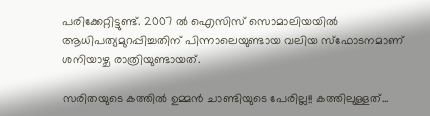പരിക്കേറ്റിട്ടുണ്ട്. 2007 ല്‍ ഐസിസ് സൊമാലിയയില്‍ ആധിപത്യമുറപ്പിച്ചതിന് പിന്നാലെയുണ്ടായ വലിയ സ്ഫോടനമാണ് ശനിയാഴ്ച രാത്രിയുണ്ടായത്.

സരിതയുടെ കത്തില്‍ ഉമ്മന്‍ ചാണ്ടിയുടെ പേരില്ല!! കത്തിലുള്ളത്...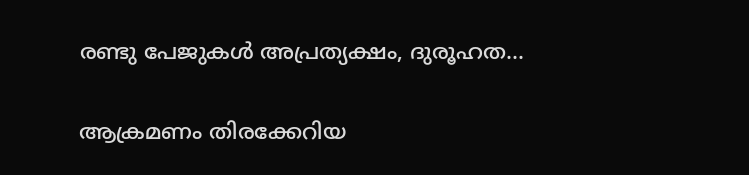രണ്ടു പേജുകള്‍ അപ്രത്യക്ഷം, ദുരൂഹത...

ആക്രമണം തിരക്കേറിയ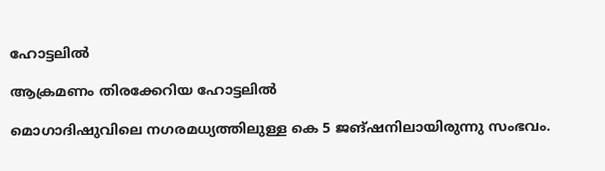ഹോട്ടലില്‍

ആക്രമണം തിരക്കേറിയ ഹോട്ടലില്‍

മൊഗാദിഷുവിലെ നഗരമധ്യത്തിലുള്ള കെ 5 ജങ്ഷനിലായിരുന്നു സംഭവം.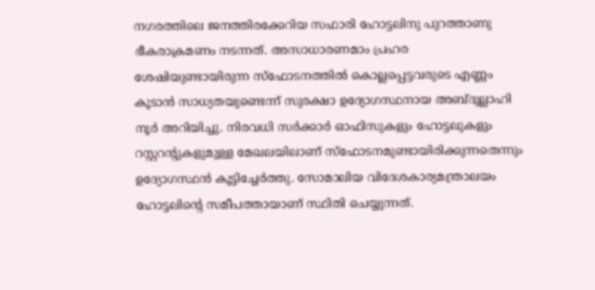നഗരത്തിലെ ജനത്തിരക്കേറിയ സഫാരി ഹോട്ടലിനു പുറത്താണു ഭീകരാക്രമണം നടന്നത്. അസാധാരണമാം പ്രഹര ശേഷിയുണ്ടായിരുന്ന സ്‌ഫോടനത്തില്‍ കൊല്ലപ്പെട്ടവരുടെ എണ്ണം കൂടാന്‍ സാധ്യതയുണ്ടെന്ന് സുരക്ഷാ ഉദ്യോഗസ്ഥനായ അബ്ദുല്ലാഹി നൂര്‍ അറിയിച്ചു. നിരവധി സര്‍ക്കാര്‍ ഓഫിസുകളും ഹോട്ടലുകളും റസ്റ്ററന്റുകളുമുള്ള മേഖലയിലാണ് സ്‌ഫോടനമുണ്ടായിരിക്കുന്നതെന്നും ഉദ്യോഗസ്ഥന്‍ കൂട്ടിച്ചേര്‍ത്തു. സോമാലിയ വിദേശകാര്യമന്ത്രാലയം ഹോട്ടലിന്റെ സമീപത്തായാണ് സ്ഥിതി ചെയ്യുന്നത്.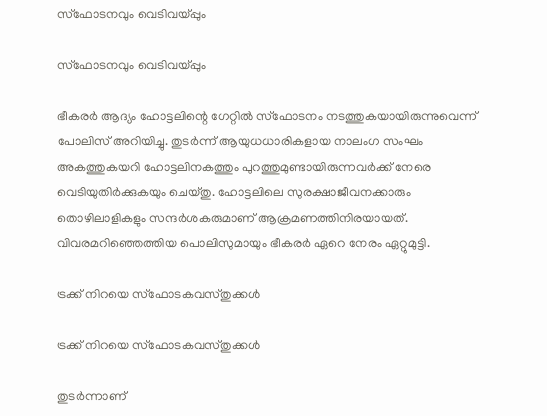സ്‌ഫോടനവും വെടിവയ്പ്പും

സ്‌ഫോടനവും വെടിവയ്പ്പും

ഭീകരര്‍ ആദ്യം ഹോട്ടലിന്റെ ഗേറ്റില്‍ സ്‌ഫോടനം നടത്തുകയായിരുന്നുവെന്ന് പോലിസ് അറിയിച്ചു. തുടര്‍ന്ന് ആയുധധാരികളായ നാലംഗ സംഘം അകത്തുകയറി ഹോട്ടലിനകത്തും പുറത്തുമുണ്ടായിരുന്നവര്‍ക്ക് നേരെ വെടിയുതിര്‍ക്കുകയും ചെയ്തു. ഹോട്ടലിലെ സുരക്ഷാജീവനക്കാരും തൊഴിലാളികളും സന്ദര്‍ശകരുമാണ് ആക്രമണത്തിനിരയായത്. വിവരമറിഞ്ഞെത്തിയ പൊലിസുമായും ഭീകരര്‍ ഏറെ നേരം ഏറ്റുമുട്ടി.

ട്രക്ക് നിറയെ സ്‌ഫോടകവസ്തുക്കള്‍

ട്രക്ക് നിറയെ സ്‌ഫോടകവസ്തുക്കള്‍

തുടര്‍ന്നാണ്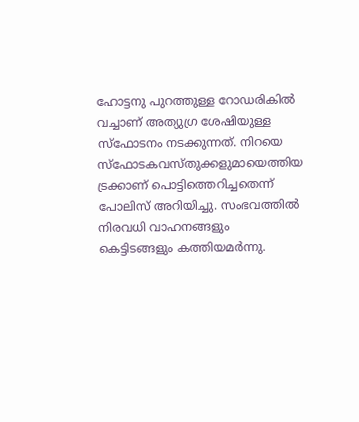ഹോട്ടനു പുറത്തുള്ള റോഡരികില്‍ വച്ചാണ് അത്യുഗ്ര ശേഷിയുള്ള സ്‌ഫോടനം നടക്കുന്നത്. നിറയെ സ്‌ഫോടകവസ്തുക്കളുമായെത്തിയ ട്രക്കാണ് പൊട്ടിത്തെറിച്ചതെന്ന് പോലിസ് അറിയിച്ചു. സംഭവത്തില്‍ നിരവധി വാഹനങ്ങളും കെട്ടിടങ്ങളും കത്തിയമര്‍ന്നു.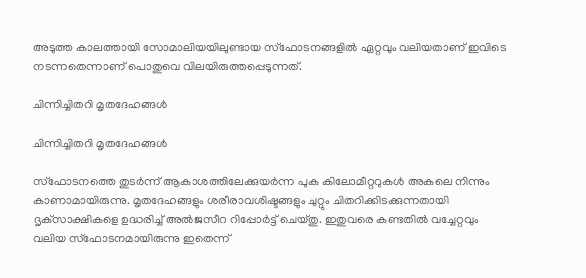അടുത്ത കാലത്തായി സോമാലിയയിലുണ്ടായ സ്‌ഫോടനങ്ങളില്‍ ഏറ്റവും വലിയതാണ് ഇവിടെ നടന്നതെന്നാണ് പൊതുവെ വിലയിരുത്തപ്പെടുന്നത്.

ചിന്നിച്ചിതറി മൃതദേഹങ്ങള്‍

ചിന്നിച്ചിതറി മൃതദേഹങ്ങള്‍

സ്‌ഫോടനത്തെ തുടര്‍ന്ന് ആകാശത്തിലേക്കുയര്‍ന്ന പുക കിലോമീറ്ററുകള്‍ അകലെ നിന്നും കാണാമായിരുന്നു. മൃതദേഹങ്ങളും ശരീരാവശിഷ്ടങ്ങളും ചുറ്റും ചിതറിക്കിടക്കുന്നതായി ദൃക്‌സാക്ഷികളെ ഉദ്ധരിച്ച് അല്‍ജസീറ റിപ്പോര്‍ട്ട് ചെയ്തു. ഇതുവരെ കണ്ടതില്‍ വച്ചേറ്റവും വലിയ സ്‌ഫോടനമായിരുന്നു ഇതെന്ന്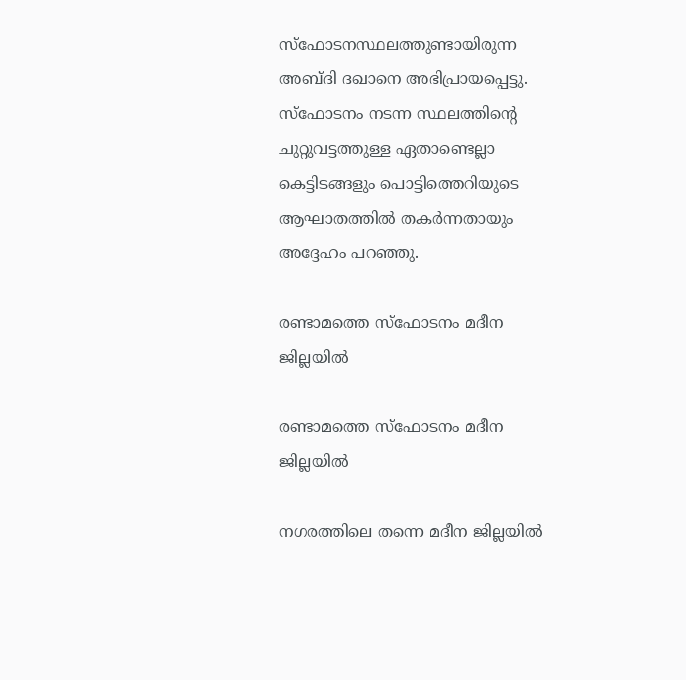സ്‌ഫോടനസ്ഥലത്തുണ്ടായിരുന്ന അബ്ദി ദഖാനെ അഭിപ്രായപ്പെട്ടു. സ്‌ഫോടനം നടന്ന സ്ഥലത്തിന്റെ ചുറ്റുവട്ടത്തുള്ള ഏതാണ്ടെല്ലാ കെട്ടിടങ്ങളും പൊട്ടിത്തെറിയുടെ ആഘാതത്തില്‍ തകര്‍ന്നതായും അദ്ദേഹം പറഞ്ഞു.

രണ്ടാമത്തെ സ്‌ഫോടനം മദീന ജില്ലയില്‍

രണ്ടാമത്തെ സ്‌ഫോടനം മദീന ജില്ലയില്‍

നഗരത്തിലെ തന്നെ മദീന ജില്ലയില്‍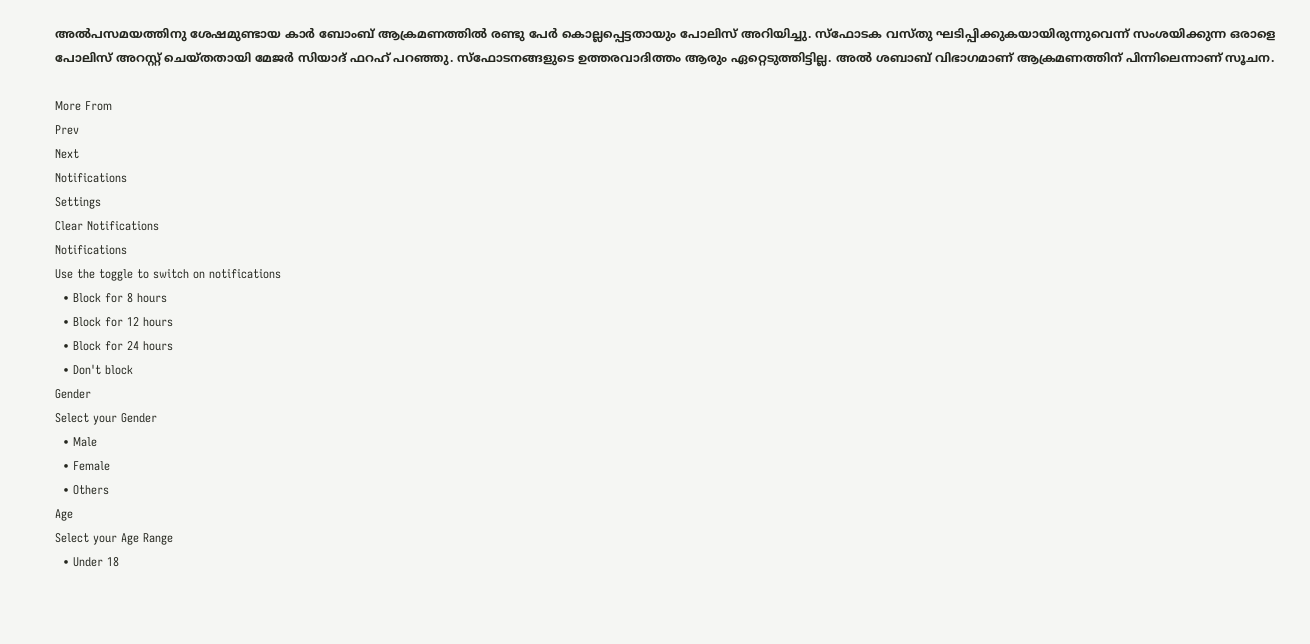അല്‍പസമയത്തിനു ശേഷമുണ്ടായ കാര്‍ ബോംബ് ആക്രമണത്തില്‍ രണ്ടു പേര്‍ കൊല്ലപ്പെട്ടതായും പോലിസ് അറിയിച്ചു. സ്‌ഫോടക വസ്തു ഘടിപ്പിക്കുകയായിരുന്നുവെന്ന് സംശയിക്കുന്ന ഒരാളെ പോലിസ് അറസ്റ്റ് ചെയ്തതായി മേജര്‍ സിയാദ് ഫറഹ് പറഞ്ഞു. സ്‌ഫോടനങ്ങളുടെ ഉത്തരവാദിത്തം ആരും ഏറ്റെടുത്തിട്ടില്ല. അല്‍ ശബാബ് വിഭാഗമാണ് ആക്രമണത്തിന് പിന്നിലെന്നാണ് സൂചന.

More From
Prev
Next
Notifications
Settings
Clear Notifications
Notifications
Use the toggle to switch on notifications
  • Block for 8 hours
  • Block for 12 hours
  • Block for 24 hours
  • Don't block
Gender
Select your Gender
  • Male
  • Female
  • Others
Age
Select your Age Range
  • Under 18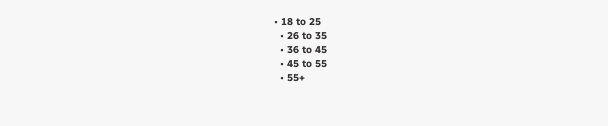• 18 to 25
  • 26 to 35
  • 36 to 45
  • 45 to 55
  • 55+